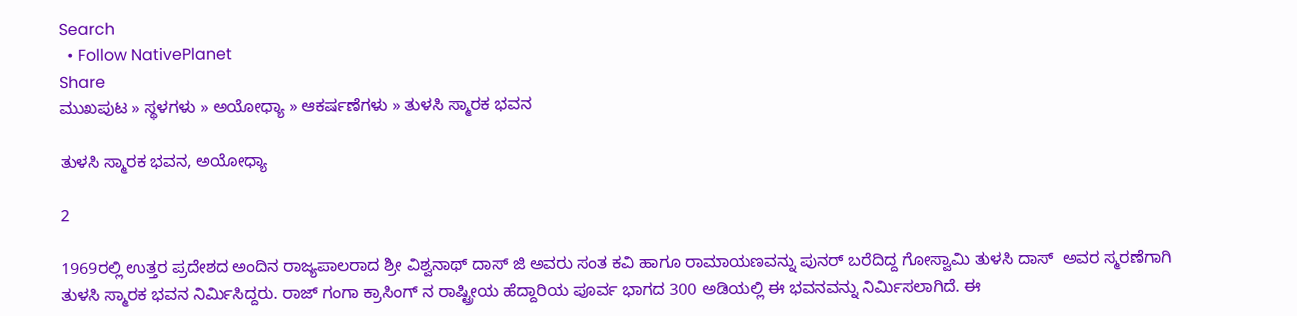Search
  • Follow NativePlanet
Share
ಮುಖಪುಟ » ಸ್ಥಳಗಳು » ಅಯೋಧ್ಯಾ » ಆಕರ್ಷಣೆಗಳು » ತುಳಸಿ ಸ್ಮಾರಕ ಭವನ

ತುಳಸಿ ಸ್ಮಾರಕ ಭವನ, ಅಯೋಧ್ಯಾ

2

1969ರಲ್ಲಿ ಉತ್ತರ ಪ್ರದೇಶದ ಅಂದಿನ ರಾಜ್ಯಪಾಲರಾದ ಶ್ರೀ ವಿಶ್ವನಾಥ್ ದಾಸ್ ಜಿ ಅವರು ಸಂತ ಕವಿ ಹಾಗೂ ರಾಮಾಯಣವನ್ನು ಪುನರ್ ಬರೆದಿದ್ದ ಗೋಸ್ವಾಮಿ ತುಳಸಿ ದಾಸ್  ಅವರ ಸ್ಮರಣೆಗಾಗಿ ತುಳಸಿ ಸ್ಮಾರಕ ಭವನ ನಿರ್ಮಿಸಿದ್ದರು. ರಾಜ್ ಗಂಗಾ ಕ್ರಾಸಿಂಗ್ ನ ರಾಷ್ಟ್ರೀಯ ಹೆದ್ದಾರಿಯ ಪೂರ್ವ ಭಾಗದ 300 ಅಡಿಯಲ್ಲಿ ಈ ಭವನವನ್ನು ನಿರ್ಮಿಸಲಾಗಿದೆ. ಈ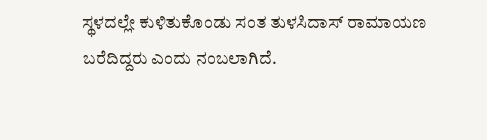ಸ್ಥಳದಲ್ಲೇ ಕುಳಿತುಕೊಂಡು ಸಂತ ತುಳಸಿದಾಸ್ ರಾಮಾಯಣ ಬರೆದಿದ್ದರು ಎಂದು ನಂಬಲಾಗಿದೆ.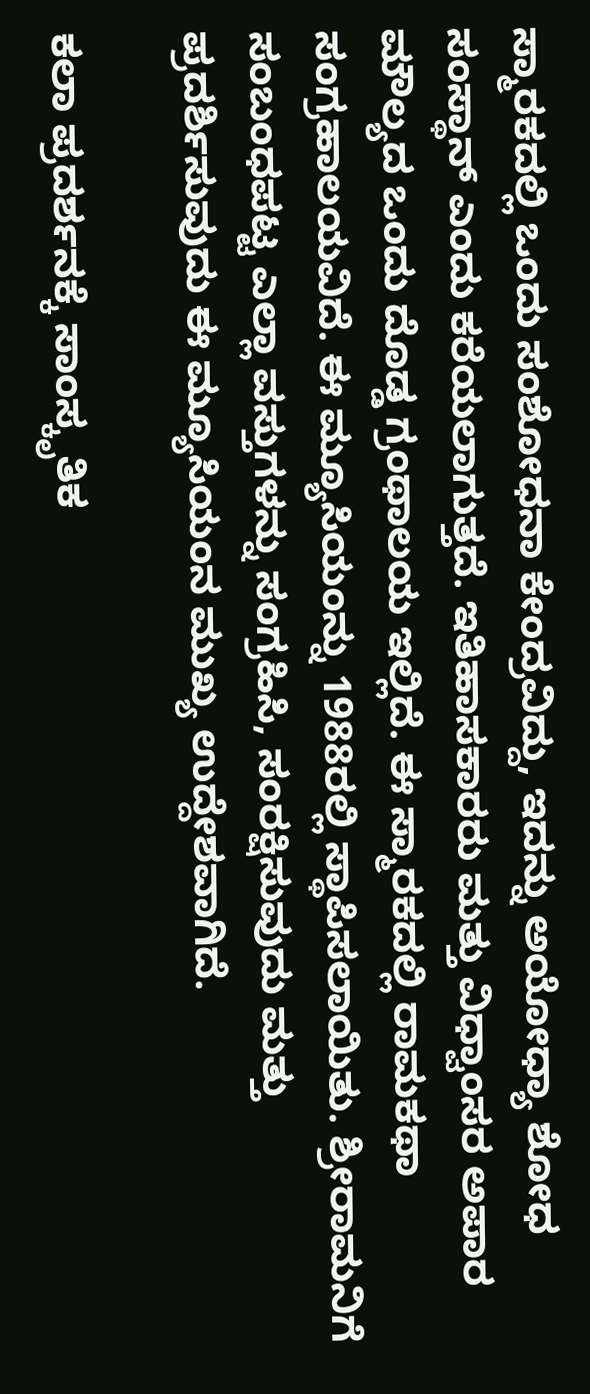ಸ್ಮಾರಕದಲ್ಲಿ ಒಂದು ಸಂಶೋಧನಾ ಕೇಂದ್ರವಿದ್ದು, ಇದನ್ನು ಅಯೋಧ್ಯಾ ಶೋಧ ಸಂಸ್ಥಾನ್ ಎಂದು ಕರೆಯಲಾಗುತ್ತದೆ. ಇತಿಹಾಸಕಾರರು ಮತ್ತು ವಿಧ್ವಾಂಸರ ಅಪಾರ ಮೌಲ್ಯದ ಒಂದು ದೊಡ್ಡ ಗ್ರಂಥಾಲಯ ಇಲ್ಲಿದೆ. ಈ ಸ್ಮಾರಕದಲ್ಲಿ ರಾಮಕಥಾ ಸಂಗ್ರಹಾಲಯವಿದೆ. ಈ ಮ್ಯೂಸಿಯಂನ್ನು 1988ರಲ್ಲಿ ಸ್ಥಾಪಿಸಲಾಯಿತು. ಶ್ರೀರಾಮನಿಗೆ ಸಂಬಂಧಪಟ್ಟ ಎಲ್ಲಾ ವಸ್ತುಗಳನ್ನು ಸಂಗ್ರಹಿಸಿ, ಸಂರಕ್ಷಿಸುವುದು ಮತ್ತು ಪ್ರದರ್ಶಿಸುವುದು ಈ ಮ್ಯೂಸಿಯಂನ ಮುಖ್ಯ ಉದ್ದೇಶವಾಗಿದೆ.

ಕಲಾ ಪ್ರದರ್ಶನಕ್ಕೆ ಸಾಂಸ್ಕೃತಿಕ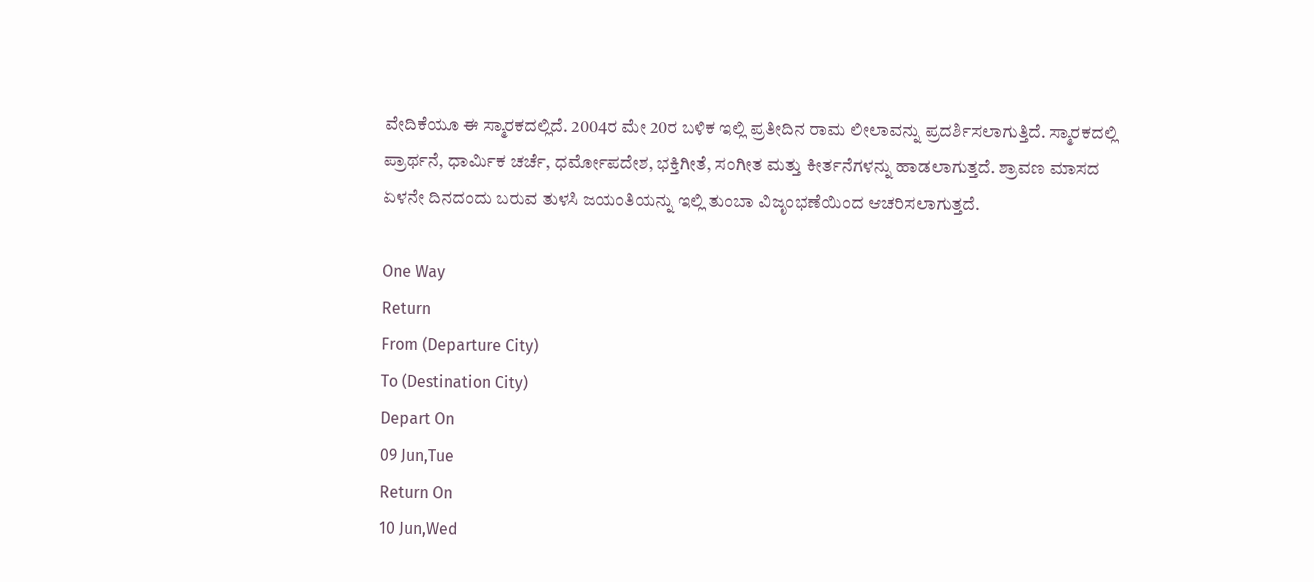ವೇದಿಕೆಯೂ ಈ ಸ್ಮಾರಕದಲ್ಲಿದೆ. 2004ರ ಮೇ 20ರ ಬಳಿಕ ಇಲ್ಲಿ ಪ್ರತೀದಿನ ರಾಮ ಲೀಲಾವನ್ನು ಪ್ರದರ್ಶಿಸಲಾಗುತ್ತಿದೆ. ಸ್ಮಾರಕದಲ್ಲಿ ಪ್ರಾರ್ಥನೆ, ಧಾರ್ಮಿಕ ಚರ್ಚೆ, ಧರ್ಮೋಪದೇಶ, ಭಕ್ತಿಗೀತೆ, ಸಂಗೀತ ಮತ್ತು ಕೀರ್ತನೆಗಳನ್ನು ಹಾಡಲಾಗುತ್ತದೆ. ಶ್ರಾವಣ ಮಾಸದ ಏಳನೇ ದಿನದಂದು ಬರುವ ತುಳಸಿ ಜಯಂತಿಯನ್ನು ಇಲ್ಲಿ ತುಂಬಾ ವಿಜೃಂಭಣೆಯಿಂದ ಆಚರಿಸಲಾಗುತ್ತದೆ.

One Way
Return
From (Departure City)
To (Destination City)
Depart On
09 Jun,Tue
Return On
10 Jun,Wed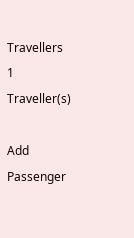Travellers
1 Traveller(s)

Add Passenger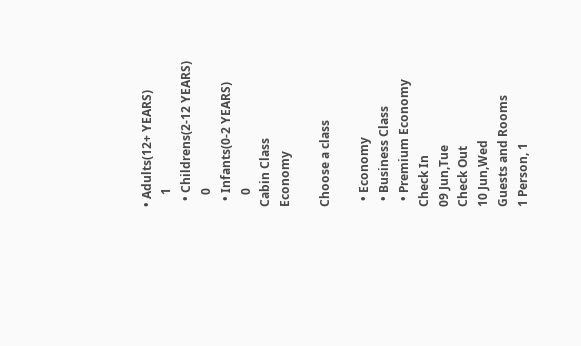• Adults(12+ YEARS)
    1
  • Childrens(2-12 YEARS)
    0
  • Infants(0-2 YEARS)
    0
Cabin Class
Economy

Choose a class

  • Economy
  • Business Class
  • Premium Economy
Check In
09 Jun,Tue
Check Out
10 Jun,Wed
Guests and Rooms
1 Person, 1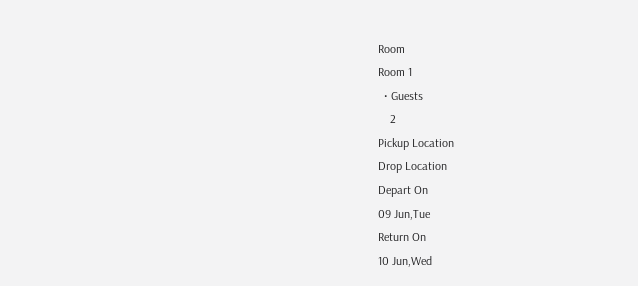Room
Room 1
  • Guests
    2
Pickup Location
Drop Location
Depart On
09 Jun,Tue
Return On
10 Jun,Wed